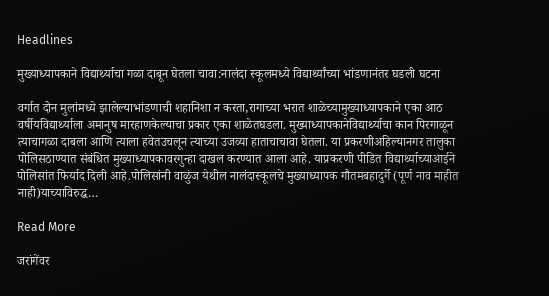Headlines

मुख्याध्यापकाने विद्यार्थ्याचा गळा दाबून घेतला चावा:नालंदा स्कूलमध्ये विद्यार्थ्यांच्या भांडणानंतर घडली घटना

वर्गात दोन मुलांमध्ये झालेल्याभांडणाची शहानिशा न करता,रागाच्या भरात शाळेच्यामुख्याध्यापकाने एका आठ वर्षीयविद्यार्थ्याला अमानुष मारहाणकेल्याचा प्रकार एका शाळेतघडला. मुख्याध्यापकानेविद्यार्थ्याचा कान पिरगाळून त्याचागळा दाबला आणि त्याला हवेतउचलून त्याच्या उजव्या हाताचाचावा घेतला. या प्रकरणीअहिल्यानगर तालुका पोलिसठाण्यात संबंधित मुख्याध्यापकावरगुन्हा दाखल करण्यात आला आहे. याप्रकरणी पीडित विद्यार्थ्याच्याआईने पोलिसांत फिर्याद दिली आहे.पोलिसांनी वाळुंज येथील नालंदास्कूलचे मुख्याध्यापक गौतमबहादुर्गे (पूर्ण नाव माहीत नाही)याच्याविरुद्ध…

Read More

जरांगेंवर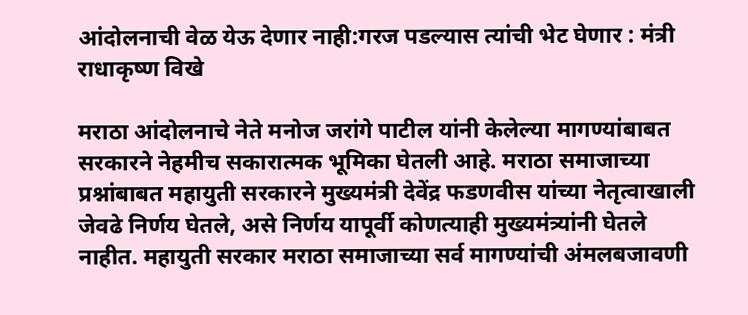आंदोलनाची वेळ येऊ देणार नाही:गरज पडल्यास त्यांची भेट घेणार : मंत्री राधाकृष्ण विखे

मराठा आंदोलनाचे नेते मनोज जरांगे पाटील यांनी केलेल्या मागण्यांबाबत सरकारने नेहमीच सकारात्मक भूमिका घेतली आहे. मराठा समाजाच्या प्रश्नांबाबत महायुती सरकारने मुख्यमंत्री देवेंद्र फडणवीस यांच्या नेतृत्वाखाली जेवढे निर्णय घेतले, असे निर्णय यापूर्वी कोणत्याही मुख्यमंत्र्यांनी घेतले नाहीत. महायुती सरकार मराठा समाजाच्या सर्व मागण्यांची अंमलबजावणी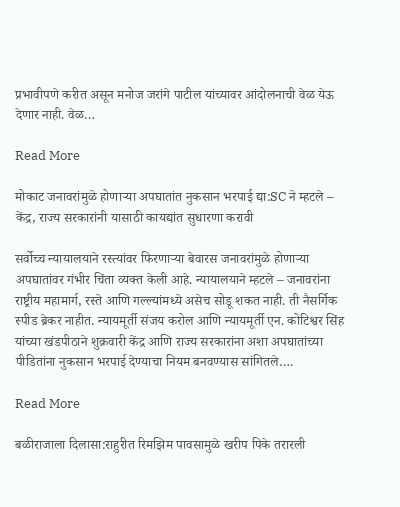प्रभावीपणे करीत असून मनोज जरांगे पाटील यांच्यावर आंदोलनाची वेळ येऊ देणार नाही. वेळ…

Read More

मोकाट जनावरांमुळे होणाऱ्या अपघातांत नुकसान भरपाई द्या:SC ने म्हटले – केंद्र, राज्य सरकारांनी यासाठी कायद्यांत सुधारणा करावी

सर्वोच्च न्यायालयाने रस्त्यांवर फिरणाऱ्या बेवारस जनावरांमुळे होणाऱ्या अपघातांवर गंभीर चिंता व्यक्त केली आहे. न्यायालयाने म्हटले – जनावरांना राष्ट्रीय महामार्ग, रस्ते आणि गल्ल्यांमध्ये असेच सोडू शकत नाही. ती नैसर्गिक स्पीड ब्रेकर नाहीत. न्यायमूर्ती संजय करोल आणि न्यायमूर्ती एन. कोटिश्वर सिंह यांच्या खंडपीठाने शुक्रवारी केंद्र आणि राज्य सरकारांना अशा अपघातांच्या पीडितांना नुकसान भरपाई देण्याचा नियम बनवण्यास सांगितले….

Read More

बळीराजाला दिलासा:राहुरीत रिमझिम पावसामुळे खरीप पिके तरारली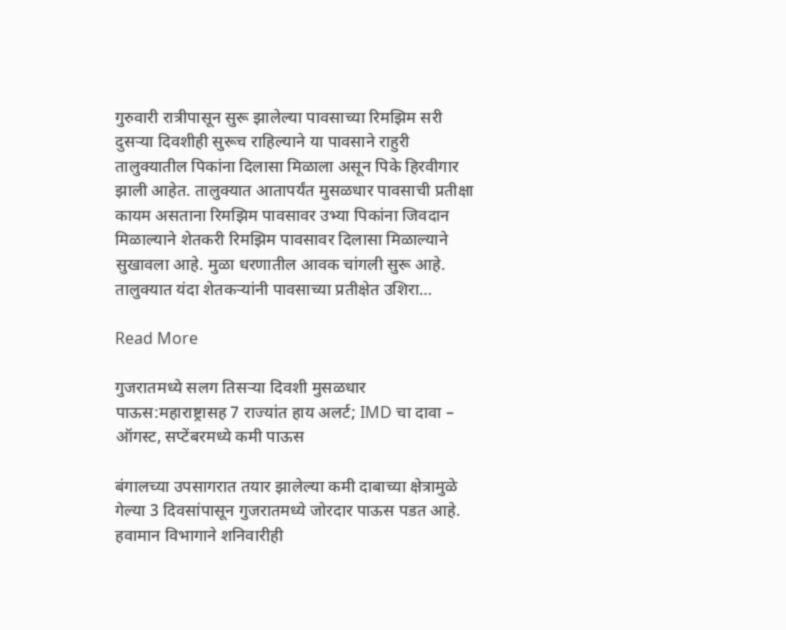गुरुवारी रात्रीपासून सुरू झालेल्या पावसाच्या रिमझिम सरी दुसऱ्या दिवशीही सुरूच राहिल्याने या पावसाने राहुरी तालुक्यातील पिकांना दिलासा मिळाला असून पिके हिरवीगार झाली आहेत. तालुक्यात आतापर्यंत मुसळधार पावसाची प्रतीक्षा कायम असताना रिमझिम पावसावर उभ्या पिकांना जिवदान मिळाल्याने शेतकरी रिमझिम पावसावर दिलासा मिळाल्याने सुखावला आहे. मुळा धरणातील आवक चांगली सुरू आहे. तालुक्यात यंदा शेतकऱ्यांनी पावसाच्या प्रतीक्षेत उशिरा…

Read More

गुजरातमध्ये सलग तिसऱ्या दिवशी मुसळधार पाऊस:महाराष्ट्रासह 7 राज्यांत हाय अलर्ट; IMD चा दावा – ऑगस्ट, सप्टेंबरमध्ये कमी पाऊस

बंगालच्या उपसागरात तयार झालेल्या कमी दाबाच्या क्षेत्रामुळे गेल्या 3 दिवसांपासून गुजरातमध्ये जोरदार पाऊस पडत आहे. हवामान विभागाने शनिवारीही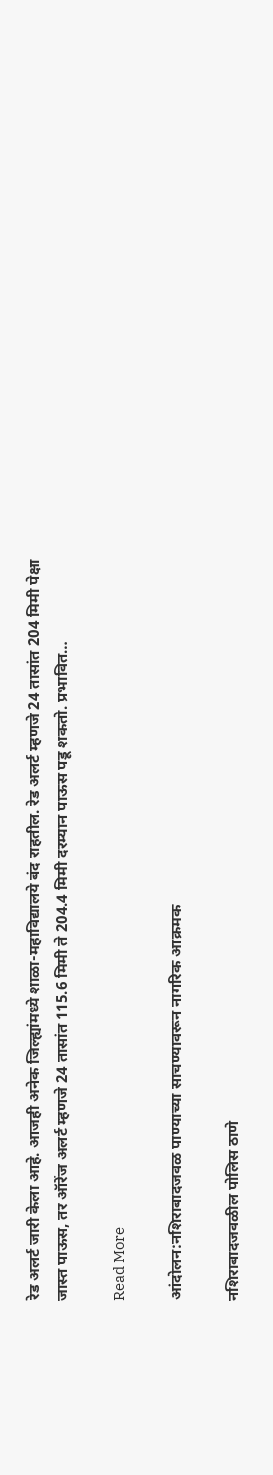रेड अलर्ट जारी केला आहे. आजही अनेक जिल्ह्यांमध्ये शाळा-महाविद्यालये बंद राहतील. रेड अलर्ट म्हणजे 24 तासांत 204 मिमी पेक्षा जास्त पाऊस, तर ऑरेंज अलर्ट म्हणजे 24 तासांत 115.6 मिमी ते 204.4 मिमी दरम्यान पाऊस पडू शकतो. प्रभावित…

Read More

आंदोलन:नशिराबादजवळ पाण्याच्या साचण्यावरून नागरिक आक्रमक

नशिराबादजवळील पोलिस ठाणे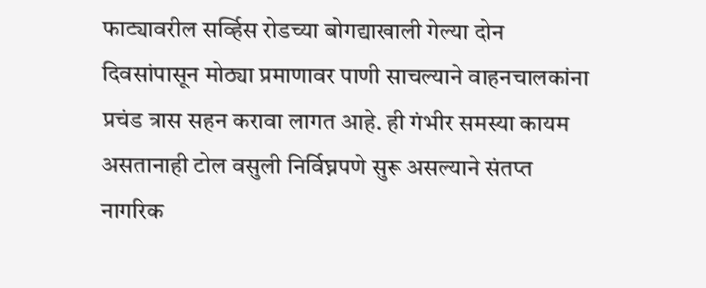फाट्यावरील सर्व्हिस रोडच्या बोगद्याखाली गेल्या दोन दिवसांपासून मोठ्या प्रमाणावर पाणी साचल्याने वाहनचालकांना प्रचंड त्रास सहन करावा लागत आहे. ही गंभीर समस्या कायम असतानाही टोल वसुली निर्विघ्नपणे सुरू असल्याने संतप्त नागरिक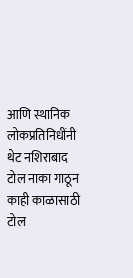आणि स्थानिक लोकप्रतिनिधींनी थेट नशिराबाद टोल नाका गाठून काही काळासाठी टोल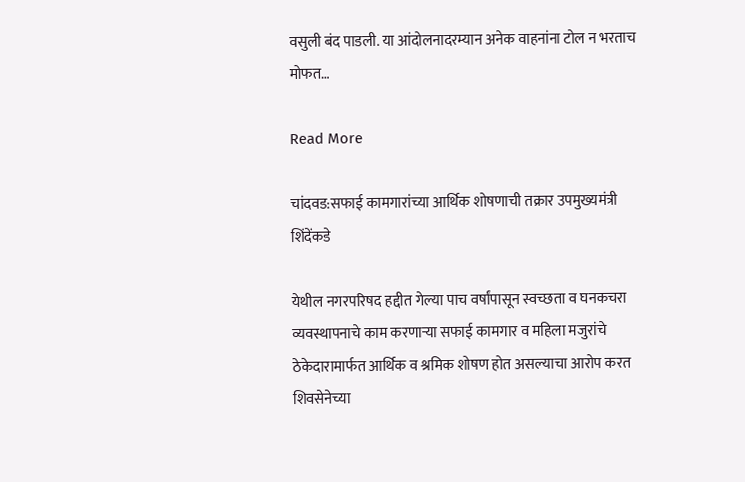वसुली बंद पाडली. या आंदोलनादरम्यान अनेक वाहनांना टोल न भरताच मोफत…

Read More

चांदवड:सफाई कामगारांच्या आर्थिक शोषणाची तक्रार उपमुख्यमंत्री शिंदेंकडे

येथील नगरपरिषद हद्दीत गेल्या पाच वर्षांपासून स्वच्छता व घनकचरा व्यवस्थापनाचे काम करणाऱ्या सफाई कामगार व महिला मजुरांचे ठेकेदारामार्फत आर्थिक व श्रमिक शोषण होत असल्याचा आरोप करत शिवसेनेच्या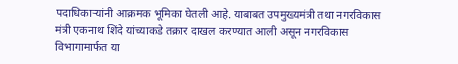पदाधिकाऱ्यांनी आक्रमक भूमिका घेतली आहे. याबाबत उपमुख्यमंत्री तथा नगरविकास मंत्री एकनाथ शिंदे यांच्याकडे तक्रार दाखल करण्यात आली असून नगरविकास विभागामार्फत या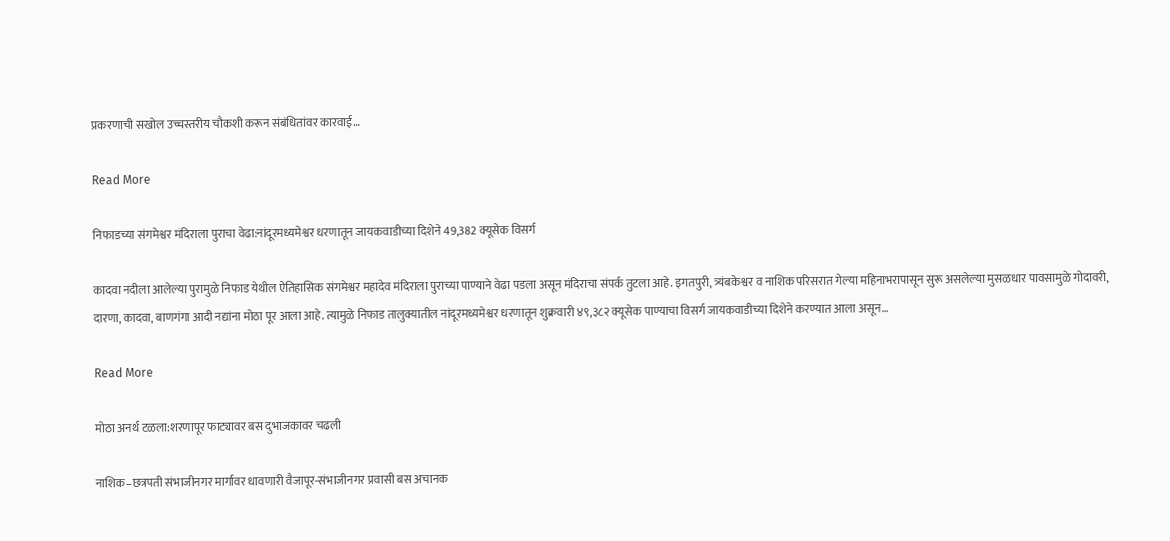प्रकरणाची सखोल उच्चस्तरीय चौकशी करून संबंधितांवर कारवाई…

Read More

निफाडच्या संगमेश्वर मंदिराला पुराचा वेढा:नांदूरमध्यमेश्वर धरणातून जायकवाडीच्या दिशेने 49,382 क्यूसेक विसर्ग

कादवा नदीला आलेल्या पुरामुळे निफाड येथील ऐतिहासिक संगमेश्वर महादेव मंदिराला पुराच्या पाण्याने वेढा पडला असून मंदिराचा संपर्क तुटला आहे. इगतपुरी, त्र्यंबकेश्वर व नाशिक परिसरात गेल्या महिनाभरापासून सुरू असलेल्या मुसळधार पावसामुळे गोदावरी, दारणा, कादवा, बाणगंगा आदी नद्यांना मोठा पूर आला आहे. त्यामुळे निफाड तालुक्यातील नांदूरमध्यमेश्वर धरणातून शुक्रवारी ४९,३८२ क्यूसेक पाण्याचा विसर्ग जायकवाडीच्या दिशेने करण्यात आला असून…

Read More

मोठा अनर्थ टळला:शरणापूर फाट्यावर बस दुभाजकावर चढली

नाशिक–छत्रपती संभाजीनगर मार्गावर धावणारी वैजापूर-संभाजीनगर प्रवासी बस अचानक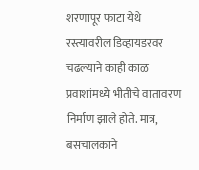शरणापूर फाटा येथे रस्त्यावरील डिव्हायडरवर चढल्याने काही काळ प्रवाशांमध्ये भीतीचे वातावरण निर्माण झाले होते. मात्र, बसचालकाने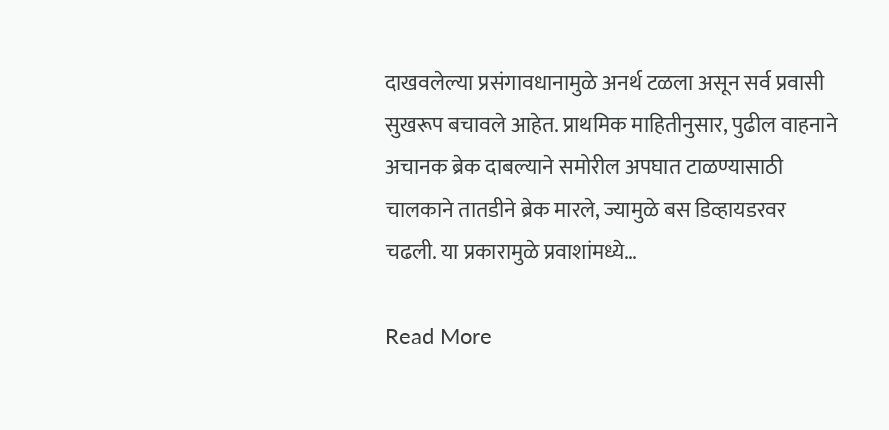दाखवलेल्या प्रसंगावधानामुळे अनर्थ टळला असून सर्व प्रवासी सुखरूप बचावले आहेत. प्राथमिक माहितीनुसार, पुढील वाहनाने अचानक ब्रेक दाबल्याने समोरील अपघात टाळण्यासाठी चालकाने तातडीने ब्रेक मारले, ज्यामुळे बस डिव्हायडरवर चढली. या प्रकारामुळे प्रवाशांमध्ये…

Read More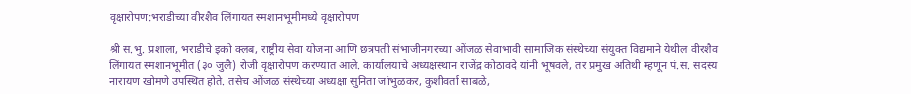वृक्षारोपण:भराडीच्या वीरशैव लिंगायत स्मशानभूमीमध्ये वृक्षारोपण

श्री स.भु. प्रशाला, भराडीचे इको क्लब, राष्ट्रीय सेवा योजना आणि छत्रपती संभाजीनगरच्या ओंजळ सेवाभावी सामाजिक संस्थेच्या संयुक्त विद्यमाने येथील वीरशैव लिंगायत स्मशानभूमीत (३० जुलै) रोजी वृक्षारोपण करण्यात आले. कार्यालयाचे अध्यक्षस्थान राजेंद्र कोठावदे यांनी भूषवले, तर प्रमुख अतिथी म्हणून पं.स. सदस्य नारायण खोमणे उपस्थित होते. तसेच ओंजळ संस्थेच्या अध्यक्षा सुनिता जांभुळकर, कुशीवर्ता साबळे,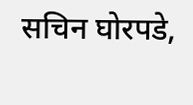सचिन घोरपडे,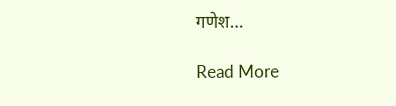गणेश…

Read More